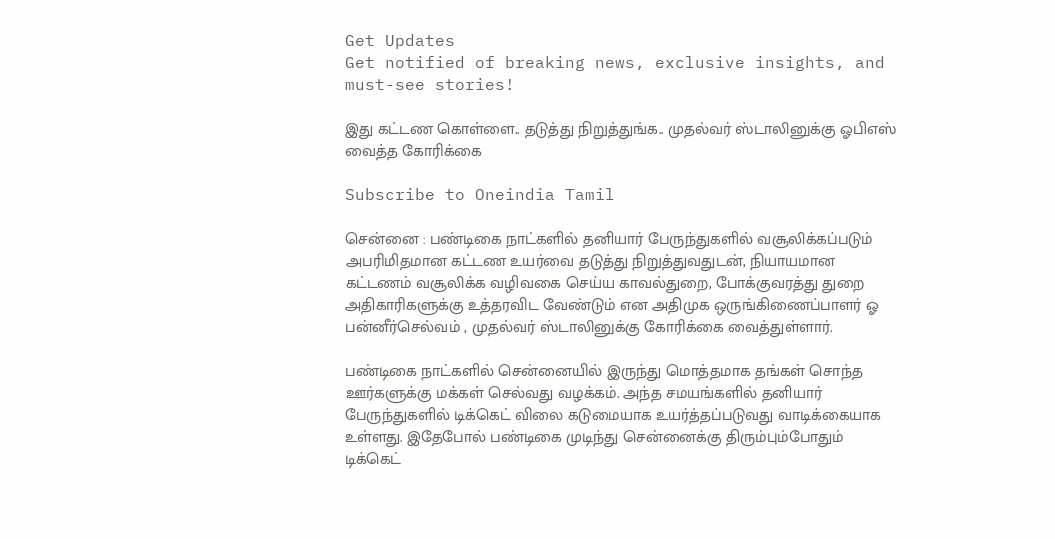Get Updates
Get notified of breaking news, exclusive insights, and must-see stories!

இது கட்டண கொள்ளை.. தடுத்து நிறுத்துங்க.. முதல்வர் ஸ்டாலினுக்கு ஓபிஎஸ் வைத்த கோரிக்கை

Subscribe to Oneindia Tamil

சென்னை : பண்டிகை நாட்களில் தனியார் பேருந்துகளில் வசூலிக்கப்படும் அபரிமிதமான கட்டண உயர்வை தடுத்து நிறுத்துவதுடன், நியாயமான கட்டணம் வசூலிக்க வழிவகை செய்ய காவல்துறை, போக்குவரத்து துறை அதிகாரிகளுக்கு உத்தரவிட வேண்டும் என அதிமுக ஒருங்கிணைப்பாளர் ஓ பன்னீர்செல்வம் , முதல்வர் ஸ்டாலினுக்கு கோரிக்கை வைத்துள்ளார்.

பண்டிகை நாட்களில் சென்னையில் இருந்து மொத்தமாக தங்கள் சொந்த ஊர்களுக்கு மக்கள் செல்வது வழக்கம். அந்த சமயங்களில் தனியார் பேருந்துகளில் டிக்கெட் விலை கடுமையாக உயர்த்தப்படுவது வாடிக்கையாக உள்ளது. இதேபோல் பண்டிகை முடிந்து சென்னைக்கு திரும்பும்போதும் டிக்கெட்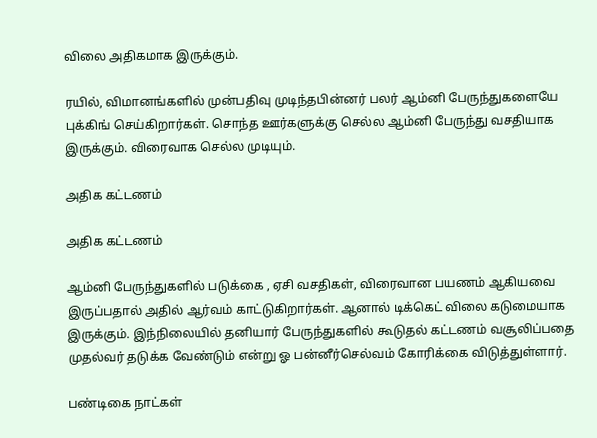விலை அதிகமாக இருக்கும்.

ரயில், விமானங்களில் முன்பதிவு முடிந்தபின்னர் பலர் ஆம்னி பேருந்துகளையே புக்கிங் செய்கிறார்கள். சொந்த ஊர்களுக்கு செல்ல ஆம்னி பேருந்து வசதியாக இருக்கும். விரைவாக செல்ல முடியும்.

அதிக கட்டணம்

அதிக கட்டணம்

ஆம்னி பேருந்துகளில் படுக்கை , ஏசி வசதிகள், விரைவான பயணம் ஆகியவை இருப்பதால் அதில் ஆர்வம் காட்டுகிறார்கள். ஆனால் டிக்கெட் விலை கடுமையாக இருக்கும். இந்நிலையில் தனியார் பேருந்துகளில் கூடுதல் கட்டணம் வசூலிப்பதை முதல்வர் தடுக்க வேண்டும் என்று ஓ பன்னீர்செல்வம் கோரிக்கை விடுத்துள்ளார்.

பண்டிகை நாட்கள்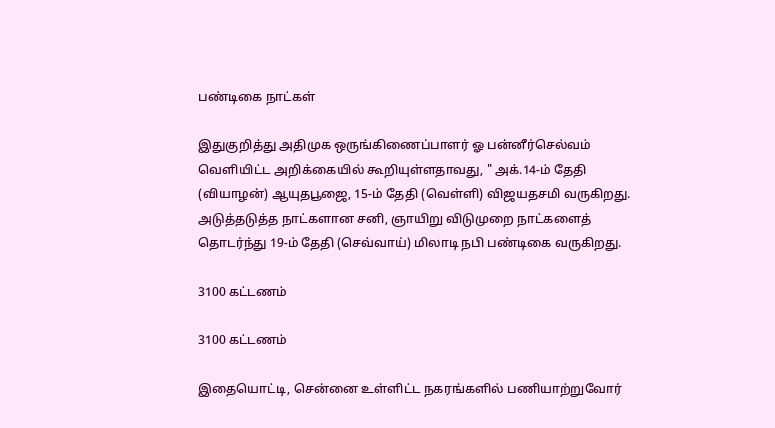பண்டிகை நாட்கள்

இதுகுறித்து அதிமுக ஒருங்கிணைப்பாளர் ஓ பன்னீர்செல்வம் வெளியிட்ட அறிக்கையில் கூறியுள்ளதாவது, " அக்.14-ம் தேதி (வியாழன்) ஆயுதபூஜை, 15-ம் தேதி (வெள்ளி) விஜயதசமி வருகிறது. அடுத்தடுத்த நாட்களான சனி, ஞாயிறு விடுமுறை நாட்களைத் தொடர்ந்து 19-ம் தேதி (செவ்வாய்) மிலாடி நபி பண்டிகை வருகிறது.

3100 கட்டணம்

3100 கட்டணம்

இதையொட்டி, சென்னை உள்ளிட்ட நகரங்களில் பணியாற்றுவோர்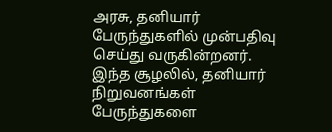அரசு, தனியார் பேருந்துகளில் முன்பதிவு செய்து வருகின்றனர். இந்த சூழலில், தனியார் நிறுவனங்கள் பேருந்துகளை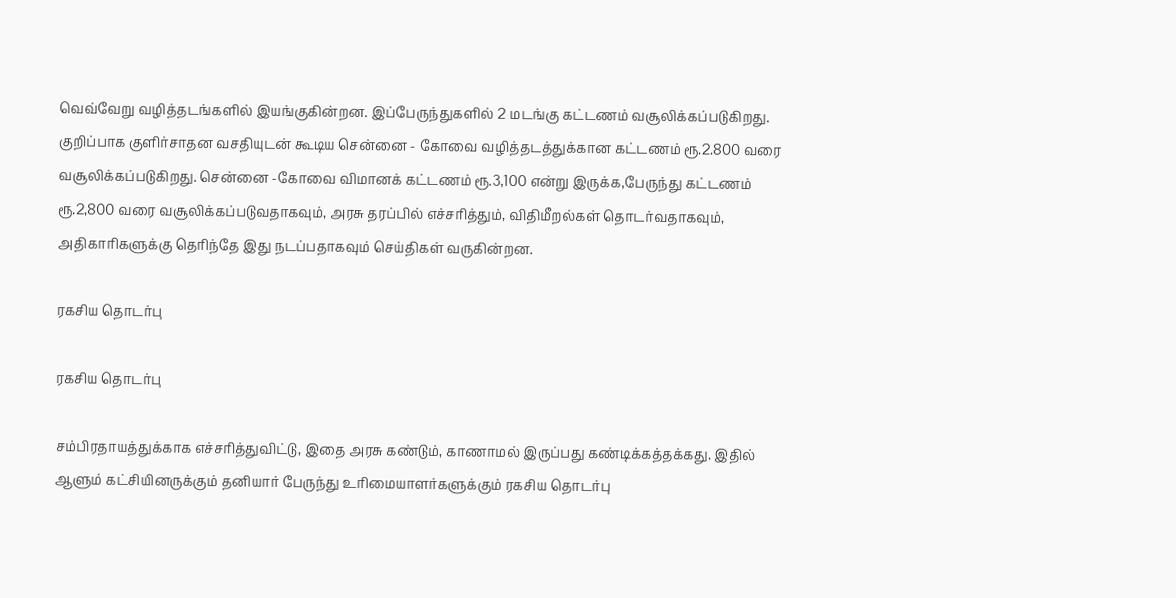வெவ்வேறு வழித்தடங்களில் இயங்குகின்றன. இப்பேருந்துகளில் 2 மடங்கு கட்டணம் வசூலிக்கப்படுகிறது. குறிப்பாக குளிர்சாதன வசதியுடன் கூடிய சென்னை - கோவை வழித்தடத்துக்கான கட்டணம் ரூ.2.800 வரை வசூலிக்கப்படுகிறது. சென்னை -கோவை விமானக் கட்டணம் ரூ.3,100 என்று இருக்க,பேருந்து கட்டணம் ரூ.2,800 வரை வசூலிக்கப்படுவதாகவும், அரசு தரப்பில் எச்சரித்தும், விதிமீறல்கள் தொடர்வதாகவும், அதிகாரிகளுக்கு தெரிந்தே இது நடப்பதாகவும் செய்திகள் வருகின்றன.

ரகசிய தொடர்பு

ரகசிய தொடர்பு

சம்பிரதாயத்துக்காக எச்சரித்துவிட்டு, இதை அரசு கண்டும், காணாமல் இருப்பது கண்டிக்கத்தக்கது. இதில் ஆளும் கட்சியினருக்கும் தனியார் பேருந்து உரிமையாளர்களுக்கும் ரகசிய தொடர்பு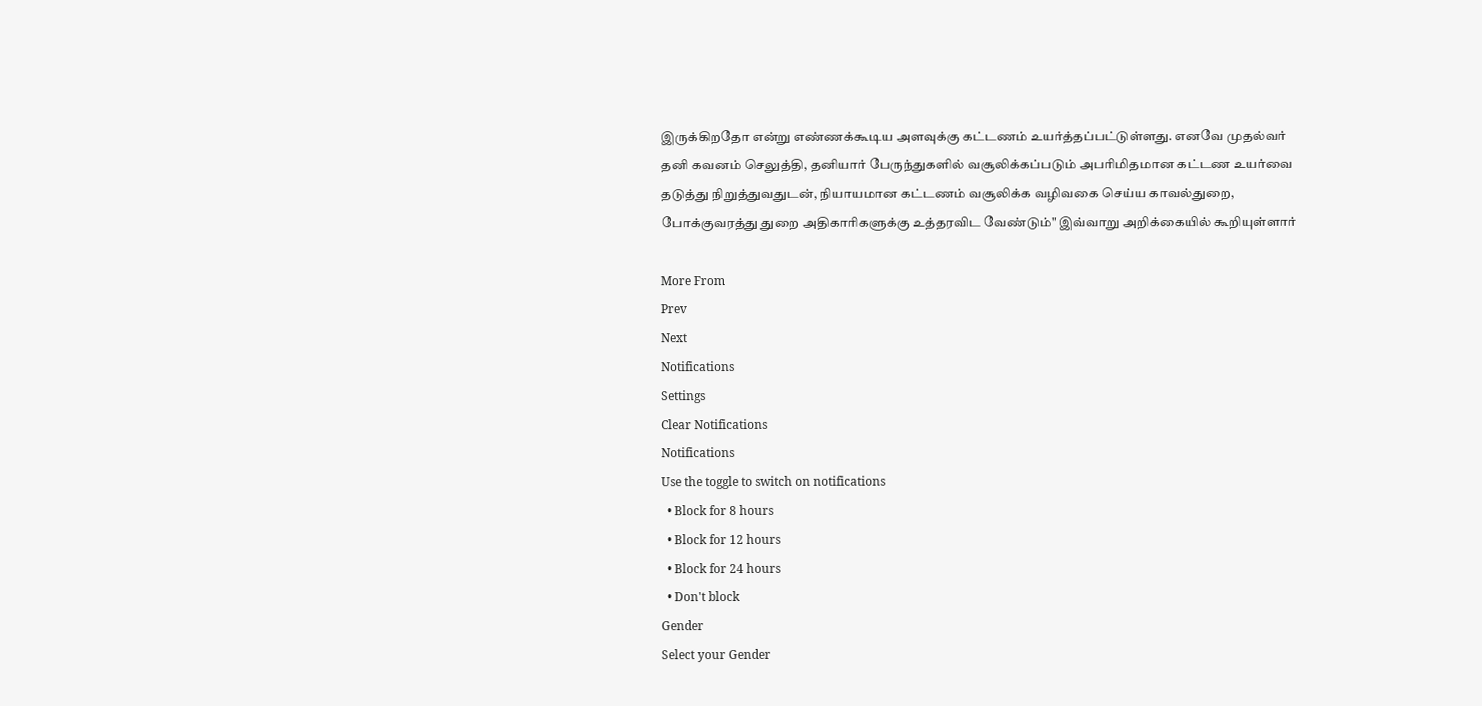இருக்கிறதோ என்று எண்ணக்கூடிய அளவுக்கு கட்டணம் உயர்த்தப்பட்டுள்ளது. எனவே முதல்வர் தனி கவனம் செலுத்தி, தனியார் பேருந்துகளில் வசூலிக்கப்படும் அபரிமிதமான கட்டண உயர்வை தடுத்து நிறுத்துவதுடன், நியாயமான கட்டணம் வசூலிக்க வழிவகை செய்ய காவல்துறை, போக்குவரத்து துறை அதிகாரிகளுக்கு உத்தரவிட வேண்டும்" இவ்வாறு அறிக்கையில் கூறியுள்ளார்

More From
Prev
Next
Notifications
Settings
Clear Notifications
Notifications
Use the toggle to switch on notifications
  • Block for 8 hours
  • Block for 12 hours
  • Block for 24 hours
  • Don't block
Gender
Select your Gender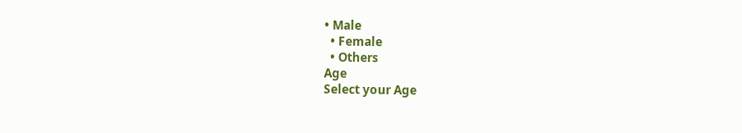• Male
  • Female
  • Others
Age
Select your Age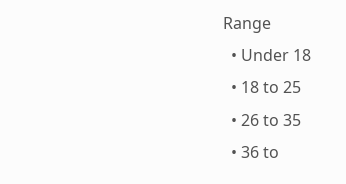Range
  • Under 18
  • 18 to 25
  • 26 to 35
  • 36 to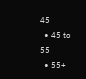45
  • 45 to 55
  • 55+